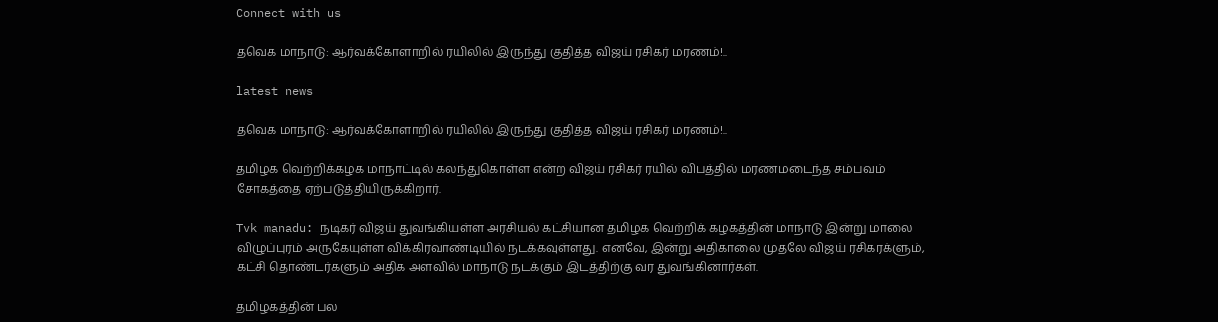Connect with us

தவெக மாநாடு: ஆர்வக்கோளாறில் ரயிலில் இருந்து குதித்த விஜய் ரசிகர் மரணம்!..

latest news

தவெக மாநாடு: ஆர்வக்கோளாறில் ரயிலில் இருந்து குதித்த விஜய் ரசிகர் மரணம்!..

தமிழக வெற்றிக்கழக மாநாட்டில் கலந்துகொள்ள என்ற விஜய் ரசிகர் ரயில் விபத்தில் மரணமடைந்த சம்பவம் சோகத்தை ஏற்படுத்தியிருக்கிறார்.

Tvk manadu: நடிகர் விஜய் துவங்கியள்ள அரசியல் கட்சியான தமிழக வெற்றிக் கழகத்தின் மாநாடு இன்று மாலை விழுப்புரம் அருகேயுள்ள விக்கிரவாண்டியில் நடக்கவுள்ளது. எனவே, இன்று அதிகாலை முதலே விஜய் ரசிகரக்ளும், கட்சி தொண்டர்களும் அதிக அளவில் மாநாடு நடக்கும் இடத்திற்கு வர துவங்கினார்கள்.

தமிழகத்தின் பல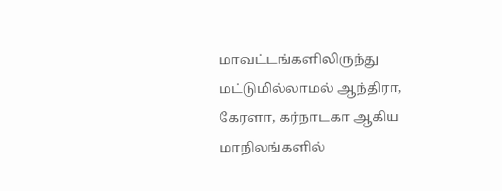மாவட்டங்களிலிருந்து மட்டுமில்லாமல் ஆந்திரா, கேரளா, கர்நாடகா ஆகிய மாநிலங்களில்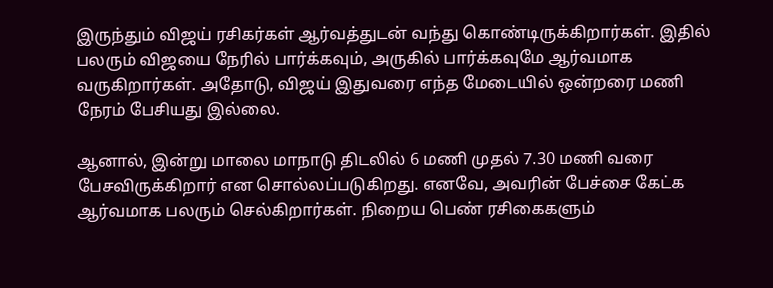இருந்தும் விஜய் ரசிகர்கள் ஆர்வத்துடன் வந்து கொண்டிருக்கிறார்கள். இதில் பலரும் விஜயை நேரில் பார்க்கவும், அருகில் பார்க்கவுமே ஆர்வமாக வருகிறார்கள். அதோடு, விஜய் இதுவரை எந்த மேடையில் ஒன்றரை மணி நேரம் பேசியது இல்லை.

ஆனால், இன்று மாலை மாநாடு திடலில் 6 மணி முதல் 7.30 மணி வரை பேசவிருக்கிறார் என சொல்லப்படுகிறது. எனவே, அவரின் பேச்சை கேட்க ஆர்வமாக பலரும் செல்கிறார்கள். நிறைய பெண் ரசிகைகளும்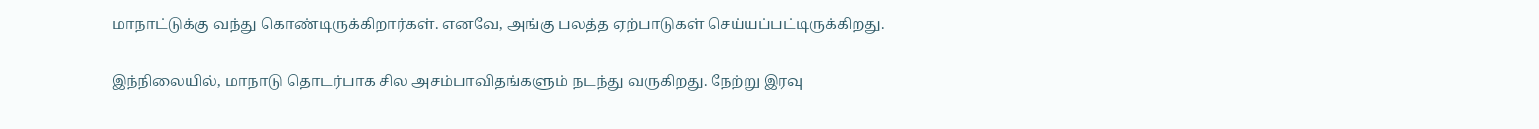மாநாட்டுக்கு வந்து கொண்டிருக்கிறார்கள். எனவே, அங்கு பலத்த ஏற்பாடுகள் செய்யப்பட்டிருக்கிறது.

இந்நிலையில், மாநாடு தொடர்பாக சில அசம்பாவிதங்களும் நடந்து வருகிறது. நேற்று இரவு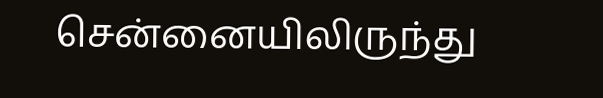சென்னையிலிருந்து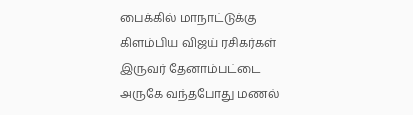பைக்கில் மாநாட்டுக்கு கிளம்பிய விஜய் ரசிகர்கள் இருவர் தேனாம்பட்டை அருகே வந்தபோது மணல்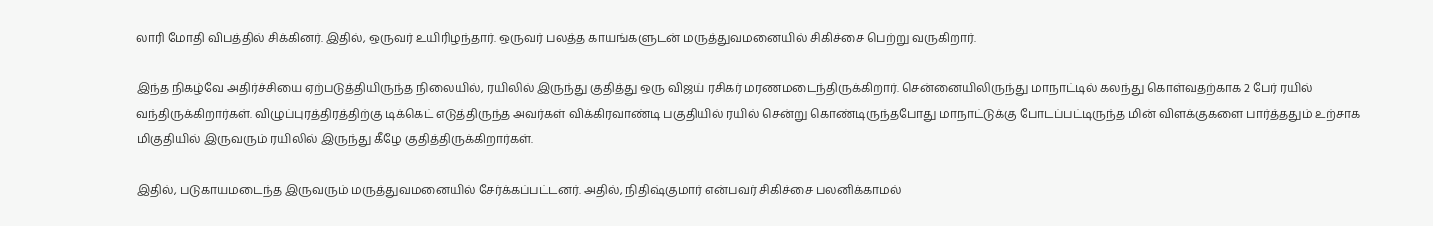லாரி மோதி விபத்தில் சிக்கினர். இதில், ஒருவர் உயிரிழந்தார். ஒருவர் பலத்த காயங்களுடன் மருத்துவமனையில் சிகிச்சை பெற்று வருகிறார்.

இந்த நிகழ்வே அதிர்ச்சியை ஏற்படுத்தியிருந்த நிலையில், ரயிலில் இருந்து குதித்து ஒரு விஜய் ரசிகர் மரணமடைந்திருக்கிறார். சென்னையிலிருந்து மாநாட்டில் கலந்து கொள்வதற்காக 2 பேர் ரயில் வந்திருக்கிறார்கள். விழுப்புரத்திரத்திற்கு டிக்கெட் எடுத்திருந்த அவர்கள் விக்கிரவாண்டி பகுதியில் ரயில் சென்று கொண்டிருந்தபோது மாநாட்டுக்கு போடப்பட்டிருந்த மின் விளக்குகளை பார்த்ததும் உற்சாக மிகுதியில் இருவரும் ரயிலில் இருந்து கீழே குதித்திருக்கிறார்கள்.

இதில், படுகாயமடைந்த இருவரும் மருத்துவமனையில் சேர்க்கப்பட்டனர். அதில், நிதிஷ்குமார் என்பவர் சிகிச்சை பலனிக்காமல்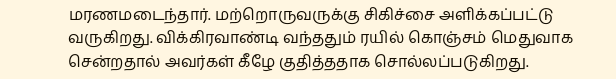மரணமடைந்தார். மற்றொருவருக்கு சிகிச்சை அளிக்கப்பட்டு வருகிறது. விக்கிரவாண்டி வந்ததும் ரயில் கொஞ்சம் மெதுவாக சென்றதால் அவர்கள் கீழே குதித்ததாக சொல்லப்படுகிறது.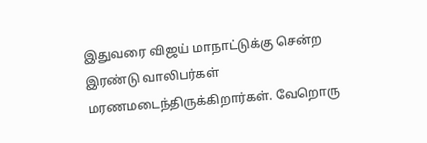இதுவரை விஜய் மாநாட்டுக்கு சென்ற இரண்டு வாலிபர்கள் மரணமடைந்திருக்கிறார்கள். வேறொரு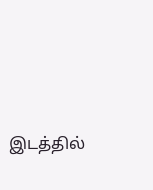இடத்தில்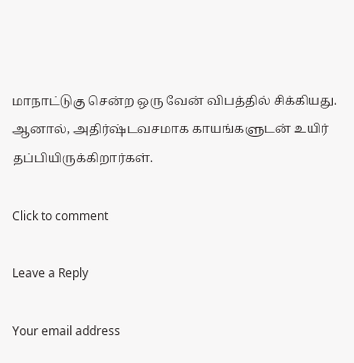மாநாட்டுகு சென்ற ஒரு வேன் விபத்தில் சிக்கியது. ஆனால், அதிர்ஷ்டவசமாக காயங்களுடன் உயிர் தப்பியிருக்கிறார்கள்.

Click to comment

Leave a Reply

Your email address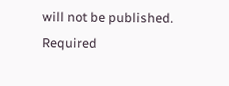will not be published. Required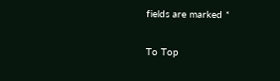fields are marked *

To Top